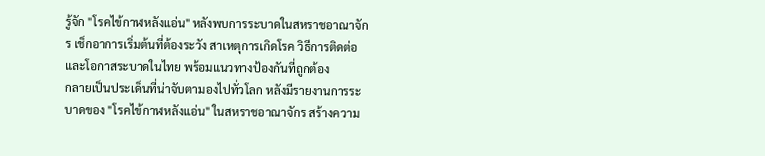รู้จัก "โรคไข้กาฬหลังแอ่น" หลังพบการระบาดในสหราชอาณาจักร เช็กอาการเริ่มต้นที่ต้องระวัง สาเหตุการเกิดโรค วิธีการติดต่อ และโอกาสระบาดในไทย พร้อมแนวทางป้องกันที่ถูกต้อง
กลายเป็นประเด็นที่น่าจับตามองไปทั่วโลก หลังมีรายงานการระบาดของ "โรคไข้กาฬหลังแอ่น" ในสหราชอาณาจักร สร้างความ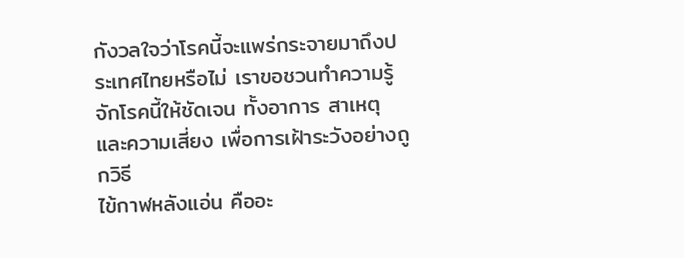กังวลใจว่าโรคนี้จะแพร่กระจายมาถึงประเทศไทยหรือไม่ เราขอชวนทำความรู้จักโรคนี้ให้ชัดเจน ทั้งอาการ สาเหตุ และความเสี่ยง เพื่อการเฝ้าระวังอย่างถูกวิธี
ไข้กาฬหลังแอ่น คืออะ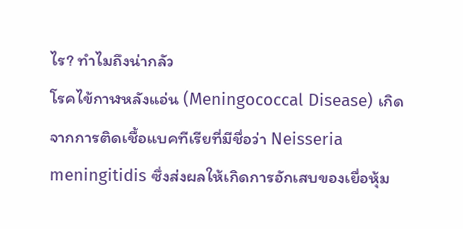ไร? ทำไมถึงน่ากลัว
โรคไข้กาฬหลังแอ่น (Meningococcal Disease) เกิดจากการติดเชื้อแบคทีเรียที่มีชื่อว่า Neisseria meningitidis ซึ่งส่งผลให้เกิดการอักเสบของเยื่อหุ้ม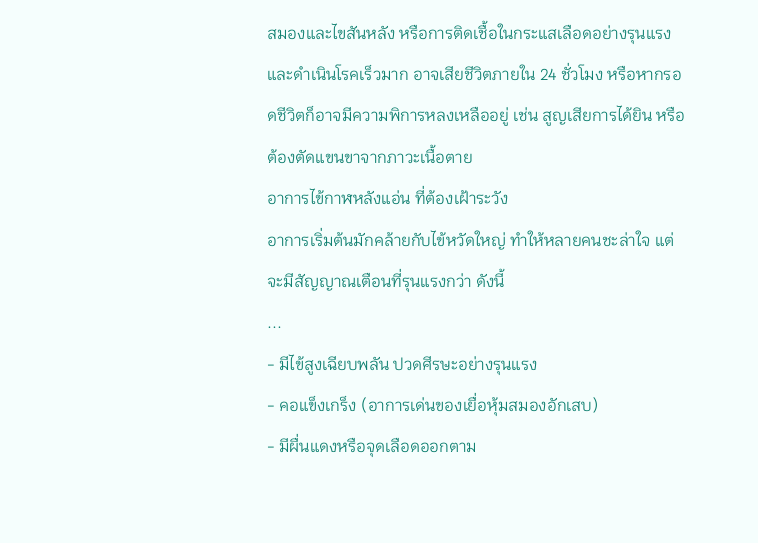สมองและไขสันหลัง หรือการติดเชื้อในกระแสเลือดอย่างรุนแรง และดำเนินโรคเร็วมาก อาจเสียชีวิตภายใน 24 ชั่วโมง หรือหากรอดชีวิตก็อาจมีความพิการหลงเหลืออยู่ เช่น สูญเสียการได้ยิน หรือต้องตัดแขนขาจากภาวะเนื้อตาย
อาการไข้กาฬหลังแอ่น ที่ต้องเฝ้าระวัง
อาการเริ่มต้นมักคล้ายกับไข้หวัดใหญ่ ทำให้หลายคนชะล่าใจ แต่จะมีสัญญาณเตือนที่รุนแรงกว่า ดังนี้
...
- มีไข้สูงเฉียบพลัน ปวดศีรษะอย่างรุนแรง
- คอแข็งเกร็ง (อาการเด่นของเยื่อหุ้มสมองอักเสบ)
- มีผื่นแดงหรือจุดเลือดออกตาม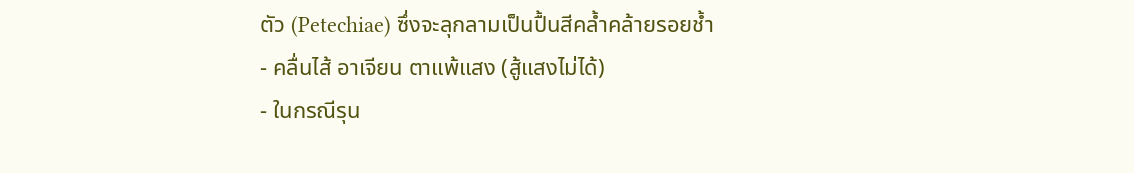ตัว (Petechiae) ซึ่งจะลุกลามเป็นปื้นสีคล้ำคล้ายรอยช้ำ
- คลื่นไส้ อาเจียน ตาแพ้แสง (สู้แสงไม่ได้)
- ในกรณีรุน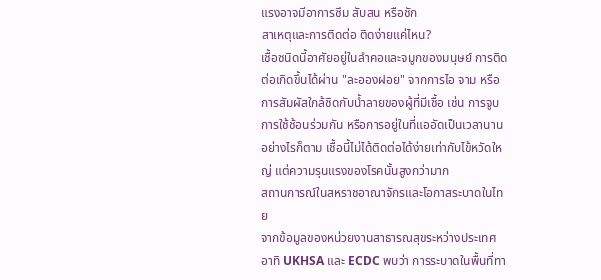แรงอาจมีอาการซึม สับสน หรือชัก
สาเหตุและการติดต่อ ติดง่ายแค่ไหน?
เชื้อชนิดนี้อาศัยอยู่ในลำคอและจมูกของมนุษย์ การติดต่อเกิดขึ้นได้ผ่าน "ละอองฝอย" จากการไอ จาม หรือการสัมผัสใกล้ชิดกับน้ำลายของผู้ที่มีเชื้อ เช่น การจูบ การใช้ช้อนร่วมกัน หรือการอยู่ในที่แออัดเป็นเวลานาน อย่างไรก็ตาม เชื้อนี้ไม่ได้ติดต่อได้ง่ายเท่ากับไข้หวัดใหญ่ แต่ความรุนแรงของโรคนั้นสูงกว่ามาก
สถานการณ์ในสหราชอาณาจักรและโอกาสระบาดในไทย
จากข้อมูลของหน่วยงานสาธารณสุขระหว่างประเทศ อาทิ UKHSA และ ECDC พบว่า การระบาดในพื้นที่ทา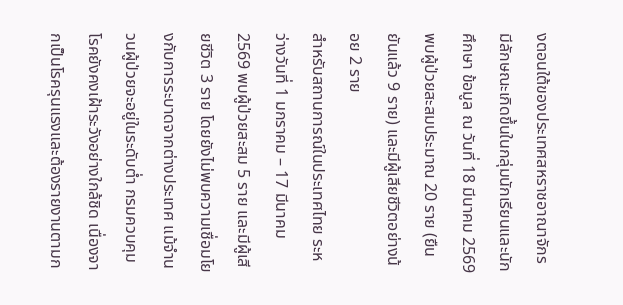งตอนใต้ของประเทศสหราชอาณาจักร มีลักษณะเกิดขึ้นในกลุ่มนักเรียนและนักศึกษา ข้อมูล ณ วันที่ 18 มีนาคม 2569 พบผู้ป่วยสะสมประมาณ 20 ราย (ยืนยันแล้ว 9 ราย) และมีผู้เสียชีวิตอย่างน้อย 2 ราย
สำหรับสถานการณ์ในประเทศไทย ระหว่างวันที่ 1 มกราคม – 17 มีนาคม 2569 พบผู้ป่วยสะสม 5 ราย และมีผู้เสียชีวิต 3 ราย โดยยังไม่พบความเชื่อมโยงกับการระบาดจากต่างประเทศ แม้จำนวนผู้ป่วยจะอยู่ในระดับต่ำ กรมควบคุมโรคยังคงเฝ้าระวังอย่างใกล้ชิด เนื่องจากเป็นโรครุนแรงและต้องรายงานตามก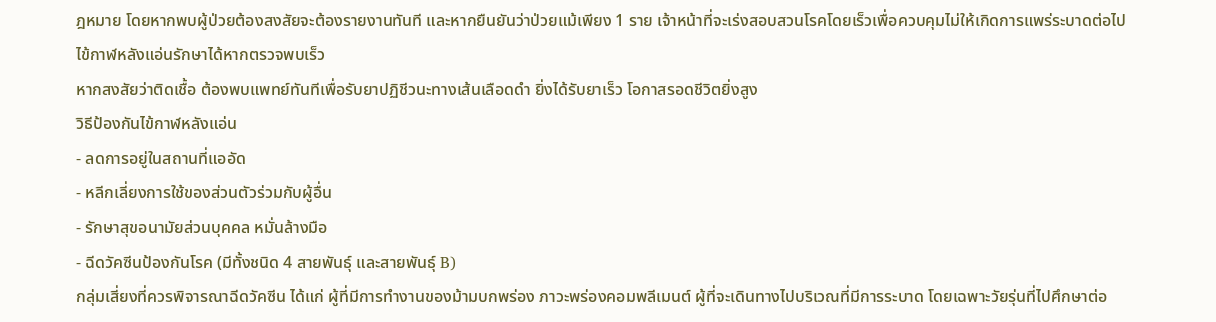ฎหมาย โดยหากพบผู้ป่วยต้องสงสัยจะต้องรายงานทันที และหากยืนยันว่าป่วยแม้เพียง 1 ราย เจ้าหน้าที่จะเร่งสอบสวนโรคโดยเร็วเพื่อควบคุมไม่ให้เกิดการแพร่ระบาดต่อไป
ไข้กาฬหลังแอ่นรักษาได้หากตรวจพบเร็ว
หากสงสัยว่าติดเชื้อ ต้องพบแพทย์ทันทีเพื่อรับยาปฏิชีวนะทางเส้นเลือดดำ ยิ่งได้รับยาเร็ว โอกาสรอดชีวิตยิ่งสูง
วิธีป้องกันไข้กาฬหลังแอ่น
- ลดการอยู่ในสถานที่แออัด
- หลีกเลี่ยงการใช้ของส่วนตัวร่วมกับผู้อื่น
- รักษาสุขอนามัยส่วนบุคคล หมั่นล้างมือ
- ฉีดวัคซีนป้องกันโรค (มีทั้งชนิด 4 สายพันธุ์ และสายพันธุ์ B)
กลุ่มเสี่ยงที่ควรพิจารณาฉีดวัคซีน ได้แก่ ผู้ที่มีการทำงานของม้ามบกพร่อง ภาวะพร่องคอมพลีเมนต์ ผู้ที่จะเดินทางไปบริเวณที่มีการระบาด โดยเฉพาะวัยรุ่นที่ไปศึกษาต่อ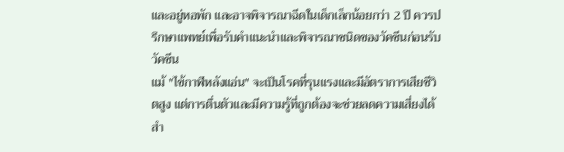และอยู่หอพัก และอาจพิจารณาฉีดในเด็กเล็กน้อยกว่า 2 ปี ควรปรึกษาแพทย์เพื่อรับคำแนะนำและพิจารณาชนิดของวัคซีนก่อนรับวัคซีน
แม้ "ไข้กาฬหลังแอ่น" จะเป็นโรคที่รุนแรงและมีอัตราการเสียชีวิตสูง แต่การตื่นตัวและมีความรู้ที่ถูกต้องจะช่วยลดความเสี่ยงได้ สำ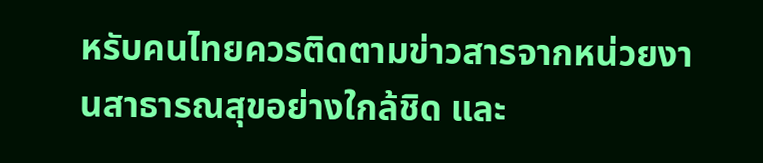หรับคนไทยควรติดตามข่าวสารจากหน่วยงานสาธารณสุขอย่างใกล้ชิด และ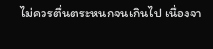ไม่ควรตื่นตระหนกจนเกินไป เนื่องจา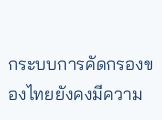กระบบการคัดกรองของไทยยังคงมีความ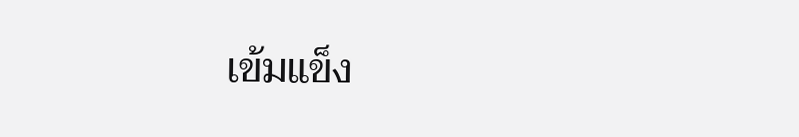เข้มแข็ง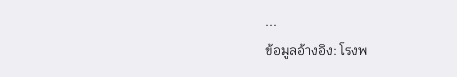...
ข้อมูลอ้างอิง: โรงพ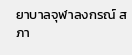ยาบาลจุฬาลงกรณ์ สภา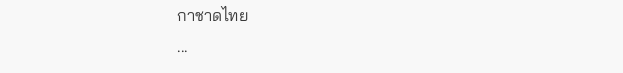กาชาดไทย
...